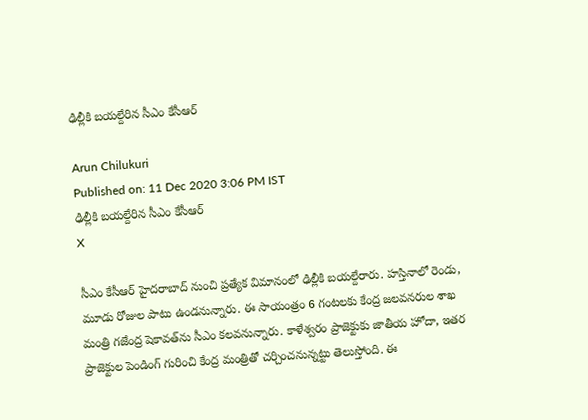ఢిల్లీకి బయల్దేరిన సీఎం కేసీఆర్

Arun Chilukuri
Published on: 11 Dec 2020 3:06 PM IST
ఢిల్లీకి బయల్దేరిన సీఎం కేసీఆర్
X

సీఎం కేసీఆర్ హైదరాబాద్‌ నుంచి ప్రత్యేక విమానంలో ఢిల్లీకి బయల్దేరారు. హస్తినాలో రెండు, మూడు రోజుల పాటు ఉండనున్నారు. ఈ సాయంత్రం 6 గంటలకు కేంద్ర జలవనరుల శాఖ మంత్రి గజేంద్ర షెకావత్‌ను సీఎం కలవనున్నారు. కాళేశ్వరం ప్రాజెక్టుకు జాతీయ హోదా, ఇతర ప్రాజెక్టుల పెండింగ్ గురించి కేంద్ర మంత్రితో చర్చించనున్నట్టు తెలుస్తోంది. ఈ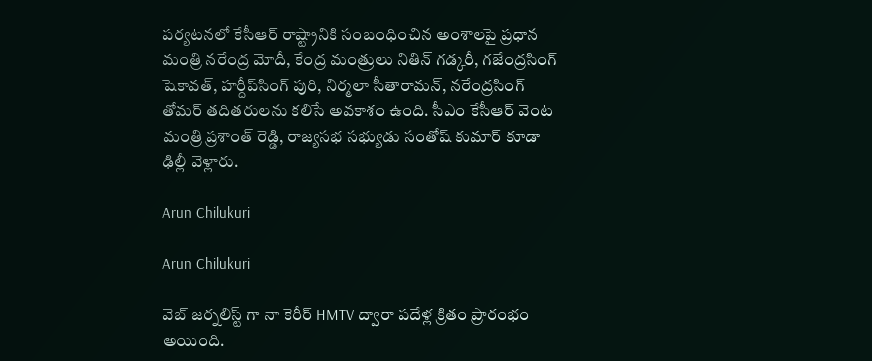పర్యటనలో కేసీఆర్‌ రాష్ట్రానికి సంబంధించిన అంశాలపై ప్రధాన మంత్రి నరేంద్ర మోదీ, కేంద్ర మంత్రులు నితిన్‌ గడ్కరీ, గజేంద్రసింగ్‌ షెకావత్‌, హర్దీప్‌సింగ్‌ పురి, నిర్మలా సీతారామన్‌, నరేంద్రసింగ్‌ తోమర్‌ తదితరులను కలిసే అవకాశం ఉంది. సీఎం కేసీఆర్ వెంట మంత్రి ప్రశాంత్ రెడ్డి, రాజ్యసభ సభ్యుడు సంతోష్ కుమార్ కూడా ఢిల్లీ వెళ్లారు.

Arun Chilukuri

Arun Chilukuri

వెబ్ జర్నలిస్ట్ గా నా కెరీర్ HMTV ద్వారా పదేళ్ల క్రితం ప్రారంభం అయింది.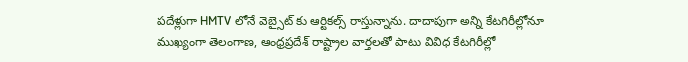పదేళ్లుగా HMTV లోనే వెబ్సైట్ కు ఆర్టికల్స్ రాస్తున్నాను. దాదాపుగా అన్ని కేటగిరీల్లోనూ ముఖ్యంగా తెలంగాణ, ఆంధ్రప్రదేశ్ రాష్ట్రాల వార్తలతో పాటు వివిధ కేటగిరీల్లో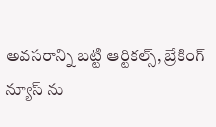అవసరాన్ని బట్టి ఆర్టికల్స్, బ్రేకింగ్ న్యూస్ ను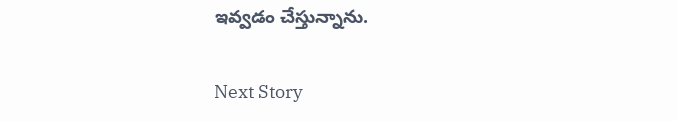ఇవ్వడం చేస్తున్నాను.

Next Story